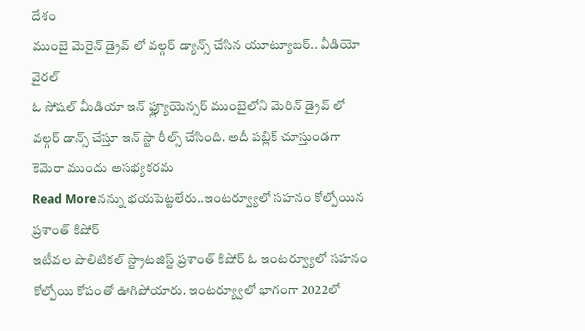దేశం
ముంబై మెరైన్ డ్రైవ్ లో వల్గర్ డ్యాన్స్ చేసిన యూట్యూబర్.. వీడియో వైరల్
ఓ సోషల్ మీడియా ఇన్ ఫ్ల్యూయెన్సర్ ముంబైలోని మెరిన్ డ్రైవ్ లో వల్గర్ డాన్స్ చేస్తూ ఇన్ స్టా రీల్స్ చేసింది. అదీ పబ్లిక్ చూస్తుండగా కెమెరా ముందు అసభ్యకరమ
Read Moreనన్ను భయపెట్టలేరు..ఇంటర్వ్యూలో సహనం కోల్పోయిన ప్రశాంత్ కిషోర్
ఇటీవల పొలిటికల్ స్ట్రాటజిస్ట్ ప్రశాంత్ కిషోర్ ఓ ఇంటర్వ్యూలో సహనం కోల్పోయి కోపంతో ఊగిపోయారు. ఇంటర్య్వూలో భాగంగా 2022లో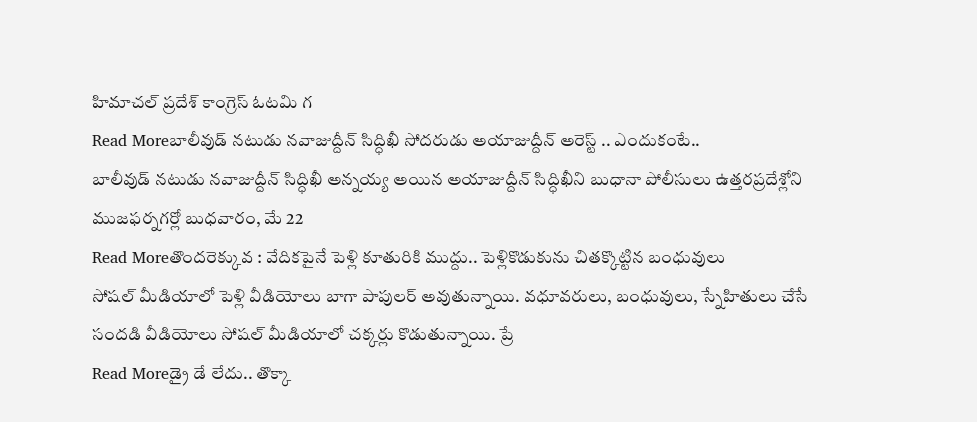హిమాచల్ ప్రదేశ్ కాంగ్రెస్ ఓటమి గ
Read Moreబాలీవుడ్ నటుడు నవాజుద్దీన్ సిద్ధిఖీ సోదరుడు అయాజుద్దీన్ అరెస్ట్ .. ఎందుకంటే..
బాలీవుడ్ నటుడు నవాజుద్దీన్ సిద్ధిఖీ అన్నయ్య అయిన అయాజుద్దీన్ సిద్ధిఖీని బుధానా పోలీసులు ఉత్తరప్రదేశ్లోని ముజఫర్నగర్లో బుధవారం, మే 22
Read Moreతొందరెక్కువ : వేదికపైనే పెళ్లి కూతురికి ముద్దు.. పెళ్లికొడుకును చితక్కొట్టిన బంధువులు
సోషల్ మీడియాలో పెళ్లి వీడియోలు బాగా పాపులర్ అవుతున్నాయి. వధూవరులు, బంధువులు, స్నేహితులు చేసే సందడి వీడియోలు సోషల్ మీడియాలో చక్కర్లు కొడుతున్నాయి. ప్రే
Read Moreడ్రై డే లేదు.. తొక్కా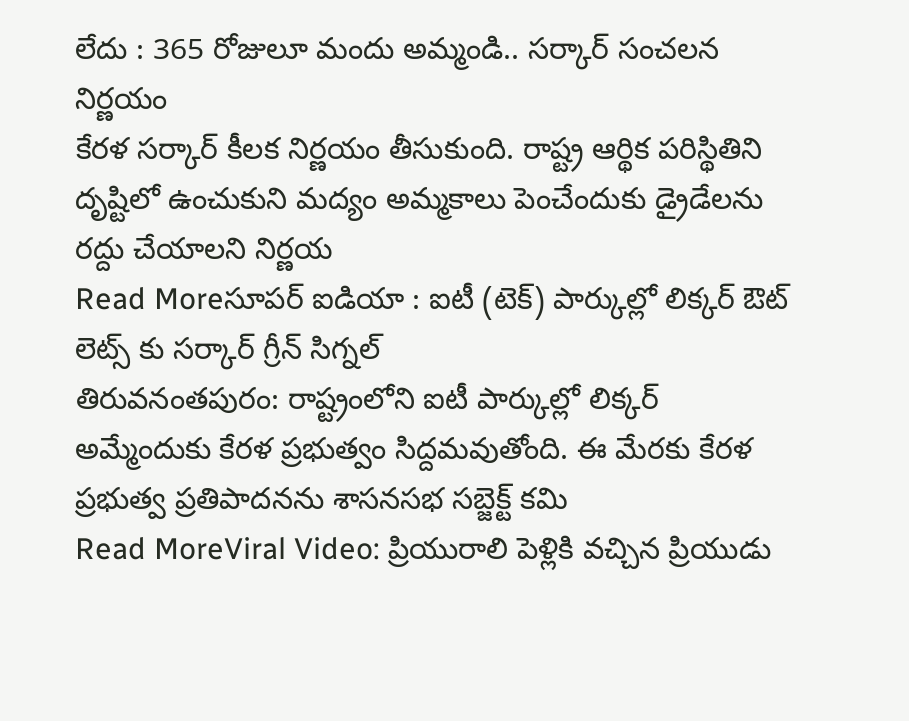లేదు : 365 రోజులూ మందు అమ్మండి.. సర్కార్ సంచలన నిర్ణయం
కేరళ సర్కార్ కీలక నిర్ణయం తీసుకుంది. రాష్ట్ర ఆర్థిక పరిస్థితిని దృష్టిలో ఉంచుకుని మద్యం అమ్మకాలు పెంచేందుకు డ్రైడేలను రద్దు చేయాలని నిర్ణయ
Read Moreసూపర్ ఐడియా : ఐటీ (టెక్) పార్కుల్లో లిక్కర్ ఔట్ లెట్స్ కు సర్కార్ గ్రీన్ సిగ్నల్
తిరువనంతపురం: రాష్ట్రంలోని ఐటీ పార్కుల్లో లిక్కర్ అమ్మేందుకు కేరళ ప్రభుత్వం సిద్దమవుతోంది. ఈ మేరకు కేరళ ప్రభుత్వ ప్రతిపాదనను శాసనసభ సబ్జెక్ట్ కమి
Read MoreViral Video: ప్రియురాలి పెళ్లికి వచ్చిన ప్రియుడు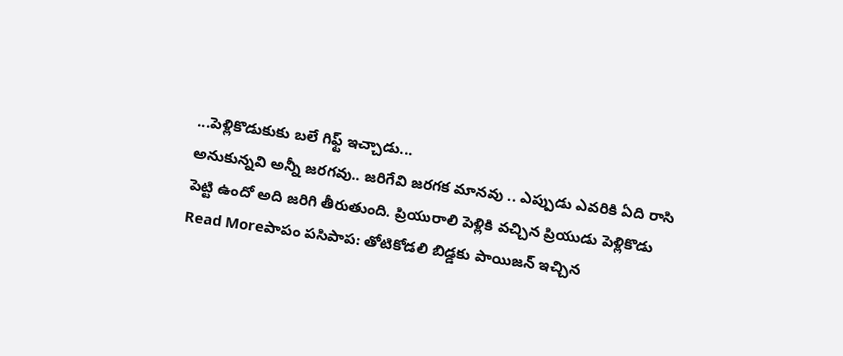...పెళ్లికొడుకుకు బలే గిఫ్ట్ ఇచ్చాడు...
అనుకున్నవి అన్నీ జరగవు.. జరిగేవి జరగక మానవు .. ఎప్పుడు ఎవరికి ఏది రాసి పెట్టి ఉందో అది జరిగి తీరుతుంది. ప్రియురాలి పెళ్లికి వచ్చిన ప్రియుడు పెళ్లికొడు
Read Moreపాపం పసిపాప: తోటికోడలి బిడ్డకు పాయిజన్ ఇచ్చిన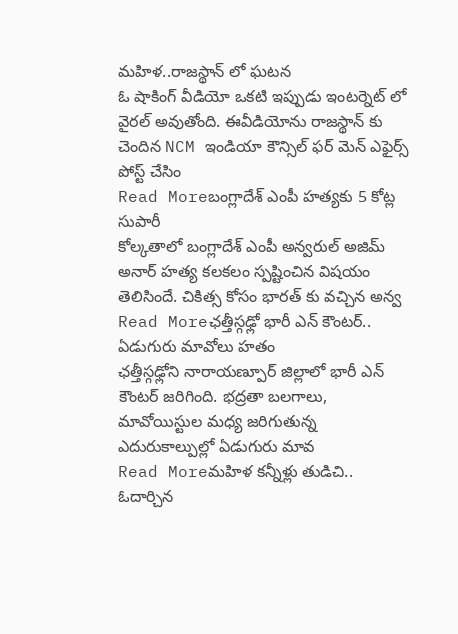మహిళ..రాజస్థాన్ లో ఘటన
ఓ షాకింగ్ వీడియో ఒకటి ఇప్పుడు ఇంటర్నెట్ లో వైరల్ అవుతోంది. ఈవీడియోను రాజస్థాన్ కు చెందిన NCM ఇండియా కౌన్సిల్ ఫర్ మెన్ ఎఫైర్స్ పోస్ట్ చేసిం
Read Moreబంగ్లాదేశ్ ఎంపీ హత్యకు 5 కోట్ల సుపారీ
కోల్కతాలో బంగ్లాదేశ్ ఎంపీ అన్వరుల్ అజిమ్ అనార్ హత్య కలకలం స్పష్టించిన విషయం తెలిసిందే. చికిత్స కోసం భారత్ కు వచ్చిన అన్వ
Read Moreఛత్తీస్గఢ్లో భారీ ఎన్ కౌంటర్.. ఏడుగురు మావోలు హతం
ఛత్తీస్గఢ్లోని నారాయణ్పూర్ జిల్లాలో భారీ ఎన్ కౌంటర్ జరిగింది. భద్రతా బలగాలు, మావోయిస్టుల మధ్య జరిగుతున్న ఎదురుకాల్పుల్లో ఏడుగురు మావ
Read Moreమహిళ కన్నీళ్లు తుడిచి.. ఓదార్చిన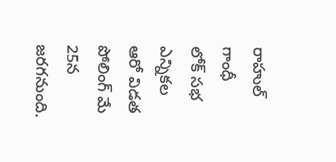రాహుల్ గాంధీ
లోక్ సభ ఎన్నికల ఆరో విడత పోలింగ్ మే 25న జరగనుంది.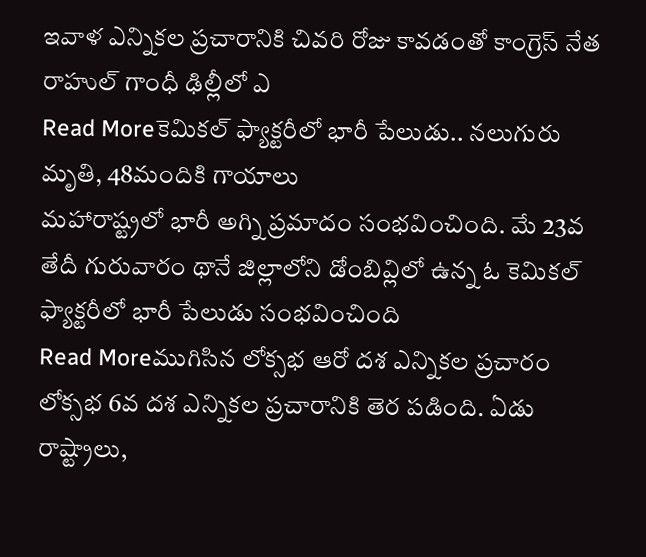ఇవాళ ఎన్నికల ప్రచారానికి చివరి రోజు కావడంతో కాంగ్రెస్ నేత రాహుల్ గాంధీ ఢిల్లీలో ఎ
Read Moreకెమికల్ ఫ్యాక్టరీలో భారీ పేలుడు.. నలుగురు మృతి, 48మందికి గాయాలు
మహారాష్ట్రలో భారీ అగ్ని ప్రమాదం సంభవించింది. మే 23వ తేదీ గురువారం థానే జిల్లాలోని డోంబివ్లిలో ఉన్న ఓ కెమికల్ ఫ్యాక్టరీలో భారీ పేలుడు సంభవించింది
Read Moreముగిసిన లోక్సభ ఆరో దశ ఎన్నికల ప్రచారం
లోక్సభ 6వ దశ ఎన్నికల ప్రచారానికి తెర పడింది. ఏడు రాష్ట్రాలు,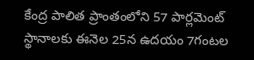కేంద్ర పాలిత ప్రాంతంలోని 57 పార్లమెంట్ స్థానాలకు ఈనెల 25న ఉదయం 7గంటల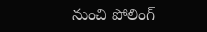నుంచి పోలింగ్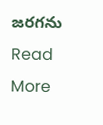జరగను
Read More